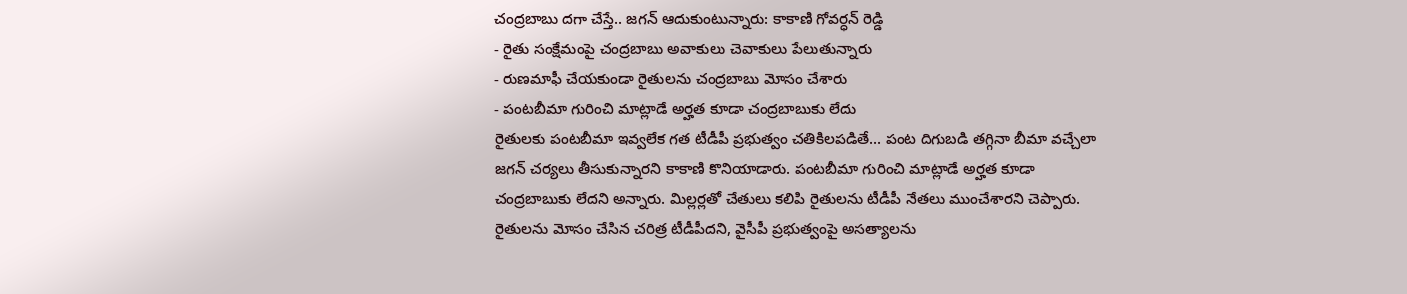చంద్రబాబు దగా చేస్తే.. జగన్ ఆదుకుంటున్నారు: కాకాణి గోవర్ధన్ రెడ్డి
- రైతు సంక్షేమంపై చంద్రబాబు అవాకులు చెవాకులు పేలుతున్నారు
- రుణమాఫీ చేయకుండా రైతులను చంద్రబాబు మోసం చేశారు
- పంటబీమా గురించి మాట్లాడే అర్హత కూడా చంద్రబాబుకు లేదు
రైతులకు పంటబీమా ఇవ్వలేక గత టీడీపీ ప్రభుత్వం చతికిలపడితే... పంట దిగుబడి తగ్గినా బీమా వచ్చేలా జగన్ చర్యలు తీసుకున్నారని కాకాణి కొనియాడారు. పంటబీమా గురించి మాట్లాడే అర్హత కూడా చంద్రబాబుకు లేదని అన్నారు. మిల్లర్లతో చేతులు కలిపి రైతులను టీడీపీ నేతలు ముంచేశారని చెప్పారు. రైతులను మోసం చేసిన చరిత్ర టీడీపీదని, వైసీపీ ప్రభుత్వంపై అసత్యాలను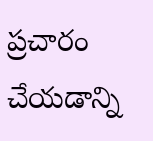ప్రచారం చేయడాన్ని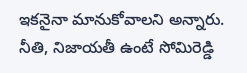ఇకనైనా మానుకోవాలని అన్నారు. నీతి, నిజాయతీ ఉంటే సోమిరెడ్డి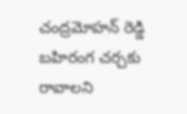చంద్రమోహన్ రెడ్డి బహిరంగ చర్చకు రావాలని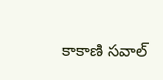కాకాణి సవాల్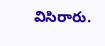విసిరారు.